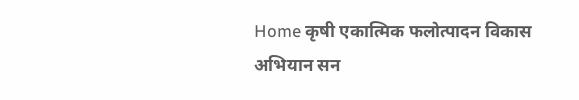Home कृषी एकात्मिक फलोत्पादन विकास अभियान सन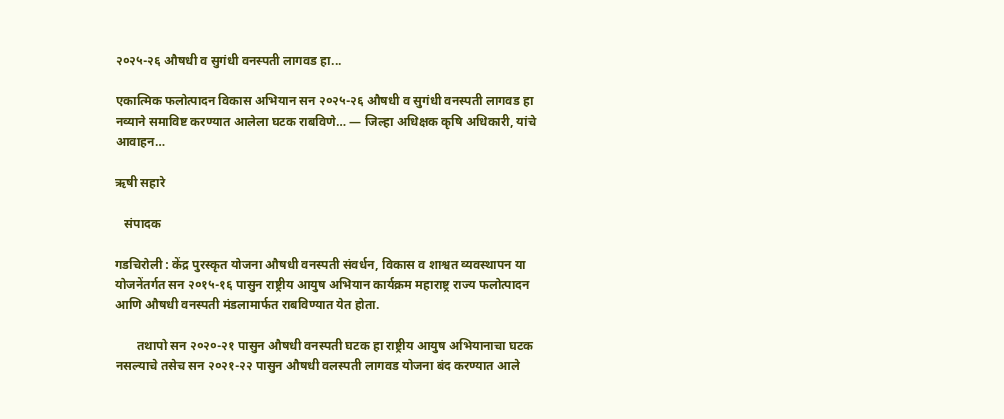२०२५-२६ औषधी व सुगंधी वनस्पती लागवड हा...

एकात्मिक फलोत्पादन विकास अभियान सन २०२५-२६ औषधी व सुगंधी वनस्पती लागवड हा नव्याने समाविष्ट करण्यात आलेला घटक राबविणे… — जिल्हा अधिक्षक कृषि अधिकारी, यांचे आवाहन…

ऋषी सहारे

   संपादक

गडचिरोली : केंद्र पुरस्कृत योजना औषधी वनस्पती संवर्धन, विकास व शाश्वत व्यवस्थापन या योजनेंतर्गत सन २०१५-१६ पासुन राष्ट्रीय आयुष अभियान कार्यक्रम महाराष्ट्र राज्य फलोत्पादन आणि औषधी वनस्पती मंडलामार्फत राबविण्यात येत होता.

       तथापो सन २०२०-२१ पासुन औषधी वनस्पती घटक हा राष्ट्रीय आयुष अभियानाचा घटक नसल्याचे तसेच सन २०२१-२२ पासुन औषधी वलस्पती लागवड योजना बंद करण्यात आले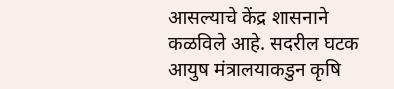आसल्याचे केंद्र शासनाने कळविले आहे. सदरील घटक आयुष मंत्रालयाकडुन कृषि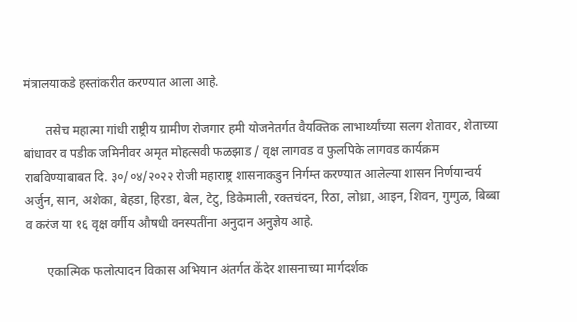मंत्रालयाकडे हस्तांकरीत करण्यात आला आहे.

       तसेच महात्मा गांधी राष्ट्रीय ग्रामीण रोजगार हमी योजनेतर्गत वैयक्तिक लाभार्थ्यांच्या सलग शेतावर, शेताच्या बांधावर व पडीक जमिनीवर अमृत मोहत्सवी फळझाड / वृक्ष लागवड व फुलपिके लागवड कार्यक्रम राबविण्याबाबत दि. ३०/०४/२०२२ रोजी महाराष्ट्र शासनाकडुन निर्गम्त करण्यात आलेल्या शासन निर्णयान्वर्य अर्जुन, सान, अशेका, बेहडा, हिरडा, बेल, टेटु, डिकेमाली, रक्तचंदन, रिठा, लोध्रा, आइन, शिवन, गुग्गुळ, बिब्बा व करंज या १६ वृक्ष वर्गीय औषधी वनस्पतींना अनुदान अनुज्ञेय आहे.

       एकात्मिक फलोत्पादन विकास अभियान अंतर्गत केंदेर शासनाच्या मार्गदर्शक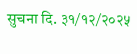सुचना दि. ३१/१२/२०२५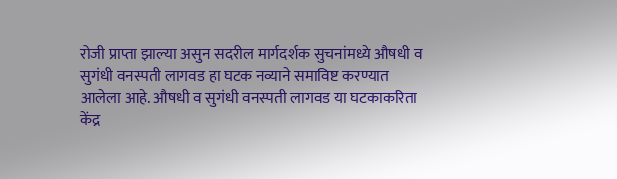रोजी प्राप्ता झाल्या असुन सदरील मार्गदर्शक सुचनांमध्ये औषधी व सुगंधी वनस्पती लागवड हा घटक नव्याने समाविष्ट करण्यात आलेला आहे. औषधी व सुगंधी वनस्पती लागवड या घटकाकरिता केंद्र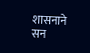शासनाने सन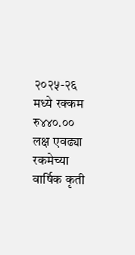२०२५-२६ मध्ये रक्कम रु४४०.०० लक्ष एवढ्या रकमेच्या वार्षिक कृती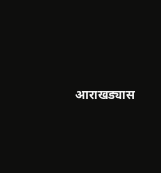आराखड्यास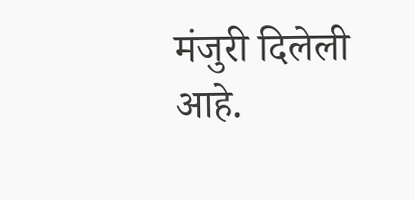मंजुरी दिलेली आहे.